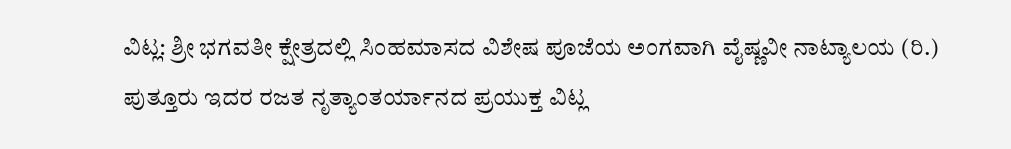ವಿಟ್ಲ: ಶ್ರೀ ಭಗವತೀ ಕ್ಷೇತ್ರದಲ್ಲಿ ಸಿಂಹಮಾಸದ ವಿಶೇಷ ಪೂಜೆಯ ಅಂಗವಾಗಿ ವೈಷ್ಣವೀ ನಾಟ್ಯಾಲಯ (ರಿ.) ಪುತ್ತೂರು ಇದರ ರಜತ ನೃತ್ಯಾಂತರ್ಯಾನದ ಪ್ರಯುಕ್ತ ವಿಟ್ಲ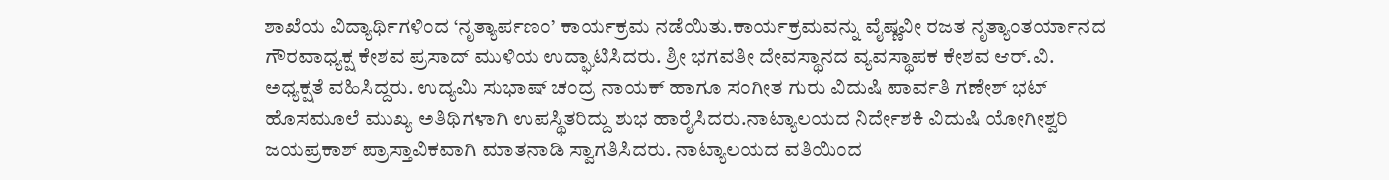ಶಾಖೆಯ ವಿದ್ಯಾರ್ಥಿಗಳಿಂದ ‘ನೃತ್ಯಾರ್ಪಣಂ’ ಕಾರ್ಯಕ್ರಮ ನಡೆಯಿತು.ಕಾರ್ಯಕ್ರಮವನ್ನು ವೈಷ್ಣವೀ ರಜತ ನೃತ್ಯಾಂತರ್ಯಾನದ ಗೌರವಾಧ್ಯಕ್ಷ ಕೇಶವ ಪ್ರಸಾದ್ ಮುಳಿಯ ಉದ್ಘಾಟಿಸಿದರು. ಶ್ರೀ ಭಗವತೀ ದೇವಸ್ಥಾನದ ವ್ಯವಸ್ಥಾಪಕ ಕೇಶವ ಆರ್.ವಿ. ಅಧ್ಯಕ್ಷತೆ ವಹಿಸಿದ್ದರು. ಉದ್ಯಮಿ ಸುಭಾಷ್ ಚಂದ್ರ ನಾಯಕ್ ಹಾಗೂ ಸಂಗೀತ ಗುರು ವಿದುಷಿ ಪಾರ್ವತಿ ಗಣೇಶ್ ಭಟ್ ಹೊಸಮೂಲೆ ಮುಖ್ಯ ಅತಿಥಿಗಳಾಗಿ ಉಪಸ್ಥಿತರಿದ್ದು ಶುಭ ಹಾರೈಸಿದರು.ನಾಟ್ಯಾಲಯದ ನಿರ್ದೇಶಕಿ ವಿದುಷಿ ಯೋಗೀಶ್ವರಿ ಜಯಪ್ರಕಾಶ್ ಪ್ರಾಸ್ತಾವಿಕವಾಗಿ ಮಾತನಾಡಿ ಸ್ವಾಗತಿಸಿದರು. ನಾಟ್ಯಾಲಯದ ವತಿಯಿಂದ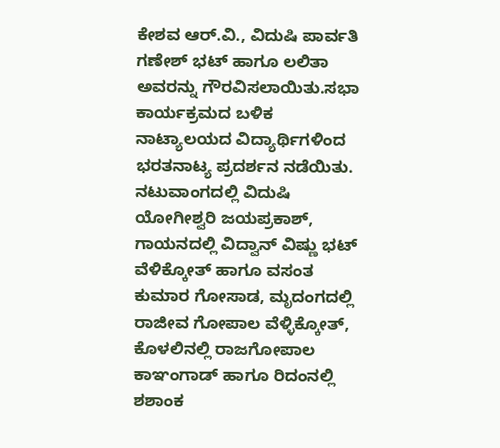ಕೇಶವ ಆರ್.ವಿ., ವಿದುಷಿ ಪಾರ್ವತಿ ಗಣೇಶ್ ಭಟ್ ಹಾಗೂ ಲಲಿತಾ ಅವರನ್ನು ಗೌರವಿಸಲಾಯಿತು.ಸಭಾ ಕಾರ್ಯಕ್ರಮದ ಬಳಿಕ ನಾಟ್ಯಾಲಯದ ವಿದ್ಯಾರ್ಥಿಗಳಿಂದ ಭರತನಾಟ್ಯ ಪ್ರದರ್ಶನ ನಡೆಯಿತು. ನಟುವಾಂಗದಲ್ಲಿ ವಿದುಷಿ ಯೋಗೀಶ್ವರಿ ಜಯಪ್ರಕಾಶ್, ಗಾಯನದಲ್ಲಿ ವಿದ್ವಾನ್ ವಿಷ್ಣು ಭಟ್ ವೆಳಿಕ್ಕೋತ್ ಹಾಗೂ ವಸಂತ ಕುಮಾರ ಗೋಸಾಡ, ಮೃದಂಗದಲ್ಲಿ ರಾಜೀವ ಗೋಪಾಲ ವೆಳ್ಳಿಕ್ಕೋತ್, ಕೊಳಲಿನಲ್ಲಿ ರಾಜಗೋಪಾಲ ಕಾಞಂಗಾಡ್ ಹಾಗೂ ರಿದಂನಲ್ಲಿ ಶಶಾಂಕ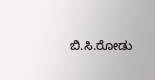ಬಿ.ಸಿ.ರೋಡು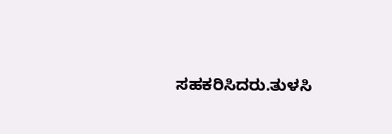ಸಹಕರಿಸಿದರು.ತುಳಸಿ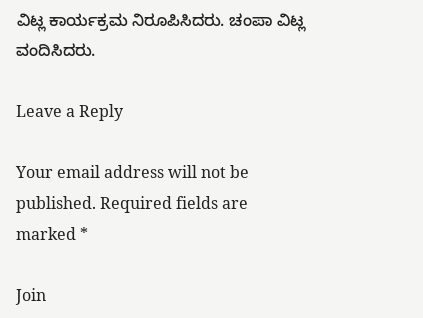ವಿಟ್ಲ ಕಾರ್ಯಕ್ರಮ ನಿರೂಪಿಸಿದರು. ಚಂಪಾ ವಿಟ್ಲ ವಂದಿಸಿದರು.

Leave a Reply

Your email address will not be published. Required fields are marked *

Join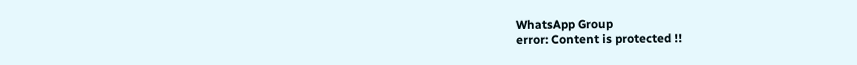WhatsApp Group
error: Content is protected !!